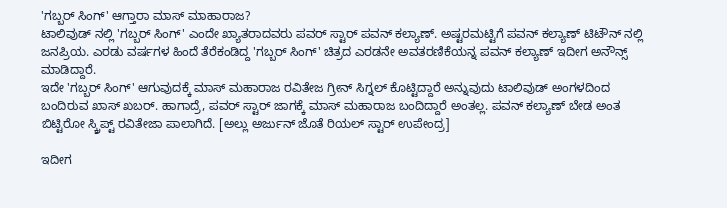'ಗಬ್ಬರ್ ಸಿಂಗ್' ಆಗ್ತಾರಾ ಮಾಸ್ ಮಾಹಾರಾಜ?
ಟಾಲಿವುಡ್ ನಲ್ಲಿ 'ಗಬ್ಬರ್ ಸಿಂಗ್' ಎಂದೇ ಖ್ಯಾತರಾದವರು ಪವರ್ ಸ್ಟಾರ್ ಪವನ್ ಕಲ್ಯಾಣ್. ಅಷ್ಟರಮಟ್ಟಿಗೆ ಪವನ್ ಕಲ್ಯಾಣ್ ಟಿಟೌನ್ ನಲ್ಲಿ ಜನಪ್ರಿಯ. ಎರಡು ವರ್ಷಗಳ ಹಿಂದೆ ತೆರೆಕಂಡಿದ್ದ 'ಗಬ್ಬರ್ ಸಿಂಗ್' ಚಿತ್ರದ ಎರಡನೇ ಅವತರಣಿಕೆಯನ್ನ ಪವನ್ ಕಲ್ಯಾಣ್ ಇದೀಗ ಅನೌನ್ಸ್ ಮಾಡಿದ್ದಾರೆ.
ಇದೇ 'ಗಬ್ಬರ್ ಸಿಂಗ್' ಆಗುವುದಕ್ಕೆ ಮಾಸ್ ಮಹಾರಾಜ ರವಿತೇಜ ಗ್ರೀನ್ ಸಿಗ್ನಲ್ ಕೊಟ್ಟಿದ್ದಾರೆ ಅನ್ನುವುದು ಟಾಲಿವುಡ್ ಅಂಗಳದಿಂದ ಬಂದಿರುವ ಖಾಸ್ ಖಬರ್. ಹಾಗಾದ್ರೆ, ಪವರ್ ಸ್ಟಾರ್ ಜಾಗಕ್ಕೆ ಮಾಸ್ ಮಹಾರಾಜ ಬಂದಿದ್ದಾರೆ ಅಂತಲ್ಲ. ಪವನ್ ಕಲ್ಯಾಣ್ ಬೇಡ ಅಂತ ಬಿಟ್ಟಿರೋ ಸ್ಕ್ರಿಪ್ಟ್ ರವಿತೇಜಾ ಪಾಲಾಗಿದೆ. [ಅಲ್ಲು ಅರ್ಜುನ್ ಜೊತೆ ರಿಯಲ್ ಸ್ಟಾರ್ ಉಪೇಂದ್ರ]

ಇದೀಗ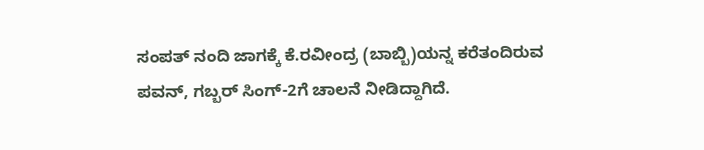ಸಂಪತ್ ನಂದಿ ಜಾಗಕ್ಕೆ ಕೆ.ರವೀಂದ್ರ (ಬಾಬ್ಬಿ)ಯನ್ನ ಕರೆತಂದಿರುವ ಪವನ್, ಗಬ್ಬರ್ ಸಿಂಗ್-2ಗೆ ಚಾಲನೆ ನೀಡಿದ್ದಾಗಿದೆ.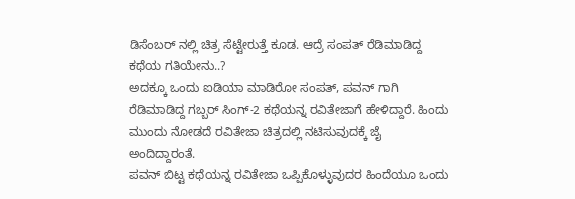ಡಿಸೆಂಬರ್ ನಲ್ಲಿ ಚಿತ್ರ ಸೆಟ್ಟೇರುತ್ತೆ ಕೂಡ. ಆದ್ರೆ ಸಂಪತ್ ರೆಡಿಮಾಡಿದ್ದ ಕಥೆಯ ಗತಿಯೇನು..?
ಅದಕ್ಕೂ ಒಂದು ಐಡಿಯಾ ಮಾಡಿರೋ ಸಂಪತ್, ಪವನ್ ಗಾಗಿ ರೆಡಿಮಾಡಿದ್ದ ಗಬ್ಬರ್ ಸಿಂಗ್-2 ಕಥೆಯನ್ನ ರವಿತೇಜಾಗೆ ಹೇಳಿದ್ದಾರೆ. ಹಿಂದು ಮುಂದು ನೋಡದೆ ರವಿತೇಜಾ ಚಿತ್ರದಲ್ಲಿ ನಟಿಸುವುದಕ್ಕೆ ಜೈ ಅಂದಿದ್ದಾರಂತೆ.
ಪವನ್ ಬಿಟ್ಟ ಕಥೆಯನ್ನ ರವಿತೇಜಾ ಒಪ್ಪಿಕೊಳ್ಳುವುದರ ಹಿಂದೆಯೂ ಒಂದು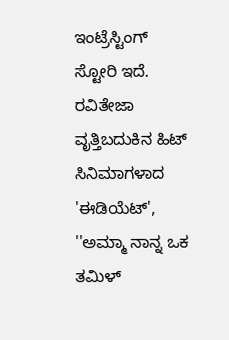ಇಂಟ್ರೆಸ್ಟಿಂಗ್ ಸ್ಟೋರಿ ಇದೆ. ರವಿತೇಜಾ ವೃತ್ತಿಬದುಕಿನ ಹಿಟ್ ಸಿನಿಮಾಗಳಾದ 'ಈಡಿಯೆಟ್', ''ಅಮ್ಮಾ ನಾನ್ನ ಒಕ ತಮಿಳ್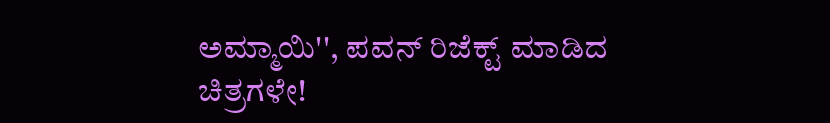ಅಮ್ಮಾಯಿ'', ಪವನ್ ರಿಜೆಕ್ಟ್ ಮಾಡಿದ ಚಿತ್ರಗಳೇ!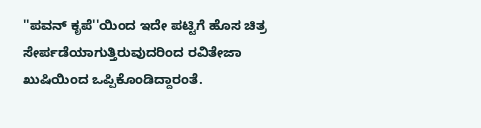''ಪವನ್ ಕೃಪೆ''ಯಿಂದ ಇದೇ ಪಟ್ಟಿಗೆ ಹೊಸ ಚಿತ್ರ ಸೇರ್ಪಡೆಯಾಗುತ್ತಿರುವುದರಿಂದ ರವಿತೇಜಾ ಖುಷಿಯಿಂದ ಒಪ್ಪಿಕೊಂಡಿದ್ದಾರಂತೆ.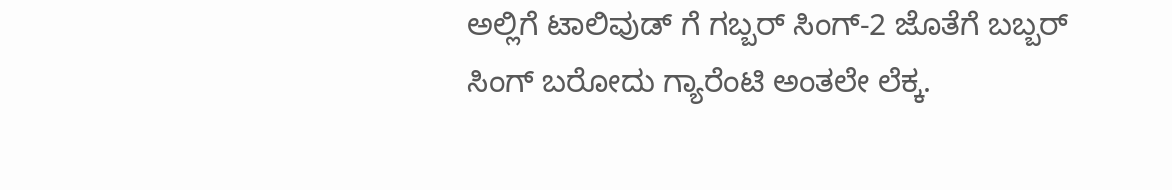ಅಲ್ಲಿಗೆ ಟಾಲಿವುಡ್ ಗೆ ಗಬ್ಬರ್ ಸಿಂಗ್-2 ಜೊತೆಗೆ ಬಬ್ಬರ್ ಸಿಂಗ್ ಬರೋದು ಗ್ಯಾರೆಂಟಿ ಅಂತಲೇ ಲೆಕ್ಕ.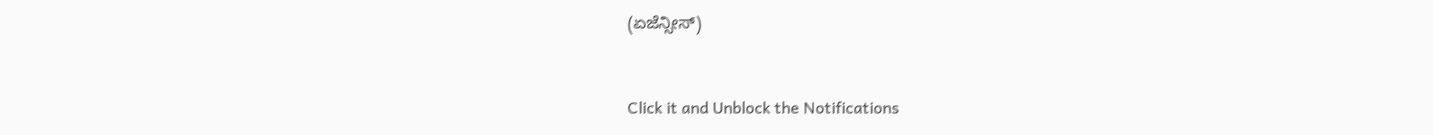(ಏಜೆನ್ಸೀಸ್)


Click it and Unblock the Notifications